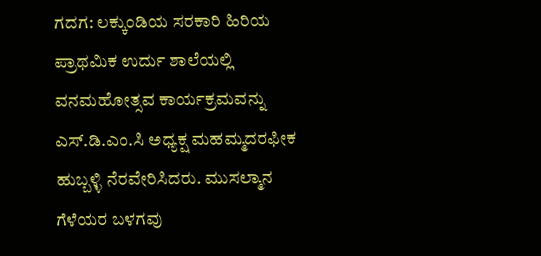ಗದಗ: ಲಕ್ಕುಂಡಿಯ ಸರಕಾರಿ ಹಿರಿಯ ಪ್ರಾಥಮಿಕ ಉರ್ದು ಶಾಲೆಯಲ್ಲಿ ವನಮಹೋತ್ಸವ ಕಾರ್ಯಕ್ರಮವನ್ನು ಎಸ್.ಡಿ.ಎಂ.ಸಿ ಅಧ್ಯಕ್ಷ ಮಹಮ್ಮದರಫೀಕ ಹುಬ್ಬಳ್ಳಿ ನೆರವೇರಿಸಿದರು. ಮುಸಲ್ಮಾನ ಗೆಳೆಯರ ಬಳಗವು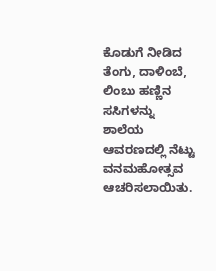ಕೊಡುಗೆ ನೀಡಿದ ತೆಂಗು, ದಾಳಿಂಬೆ, ಲಿಂಬು ಹಣ್ಣಿನ ಸಸಿಗಳನ್ನು ಶಾಲೆಯ ಆವರಣದಲ್ಲಿ ನೆಟ್ಟು ವನಮಹೋತ್ಸವ ಆಚರಿಸಲಾಯಿತು.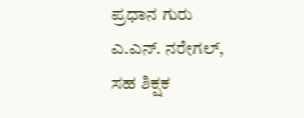ಪ್ರಧಾನ ಗುರು ಎ.ಎನ್. ನರೇಗಲ್, ಸಹ ಶಿಕ್ಷಕ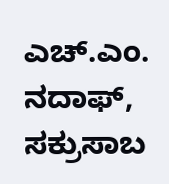ಎಚ್.ಎಂ. ನದಾಫ್, ಸಕ್ರುಸಾಬ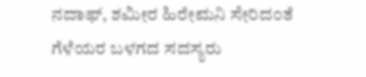ನದಾಫ್, ಶಮೀರ ಹಿರೇಮನಿ ಸೇರಿದಂತೆ ಗೆಳೆಯರ ಬಳಗದ ಸದಸ್ಯರು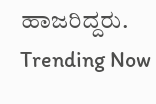ಹಾಜರಿದ್ದರು.
Trending Now